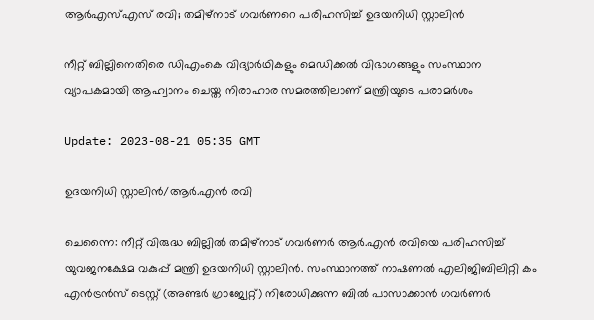ആര്‍എസ്എസ് രവി; തമിഴ്നാട് ഗവര്‍ണറെ പരിഹസിച്ച് ഉദയനിധി സ്റ്റാലിന്‍

നീറ്റ് ബില്ലിനെതിരെ ഡിഎംകെ വിദ്യാർഥികളും മെഡിക്കൽ വിഭാഗങ്ങളും സംസ്ഥാന വ്യാപകമായി ആഹ്വാനം ചെയ്ത നിരാഹാര സമരത്തിലാണ് മന്ത്രിയുടെ പരാമര്‍ശം

Update: 2023-08-21 05:35 GMT

ഉദയനിധി സ്റ്റാലിന്‍/ആര്‍.എന്‍ രവി

ചെന്നൈ: നീറ്റ് വിരുദ്ധ ബില്ലില്‍ തമിഴ്നാട് ഗവര്‍ണര്‍ ആര്‍.എന്‍ രവിയെ പരിഹസിച്ച് യുവജനക്ഷേമ വകുപ്പ് മന്ത്രി ഉദയനിധി സ്റ്റാലിന്‍. സംസ്ഥാനത്ത് നാഷണൽ എലിജിബിലിറ്റി കം എൻട്രൻസ് ടെസ്റ്റ് (അണ്ടർ ഗ്രാജ്വേറ്റ്) നിരോധിക്കുന്ന ബിൽ പാസാക്കാൻ ഗവർണർ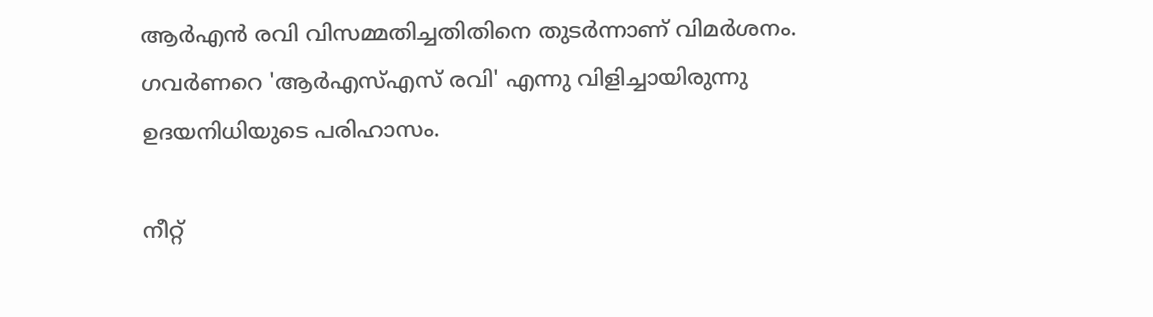ആർഎൻ രവി വിസമ്മതിച്ചതിതിനെ തുടർന്നാണ് വിമർശനം. ഗവര്‍ണറെ 'ആർഎസ്എസ് രവി' എന്നു വിളിച്ചായിരുന്നു ഉദയനിധിയുടെ പരിഹാസം.

നീറ്റ്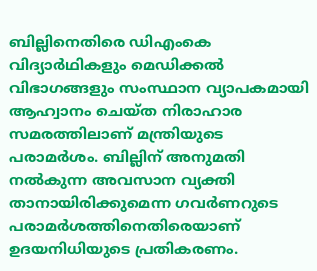ബില്ലിനെതിരെ ഡിഎംകെ വിദ്യാർഥികളും മെഡിക്കൽ വിഭാഗങ്ങളും സംസ്ഥാന വ്യാപകമായി ആഹ്വാനം ചെയ്ത നിരാഹാര സമരത്തിലാണ് മന്ത്രിയുടെ പരാമര്‍ശം. ബില്ലിന് അനുമതി നൽകുന്ന അവസാന വ്യക്തി താനായിരിക്കുമെന്ന ഗവർണറുടെ പരാമർശത്തിനെതിരെയാണ് ഉദയനിധിയുടെ പ്രതികരണം.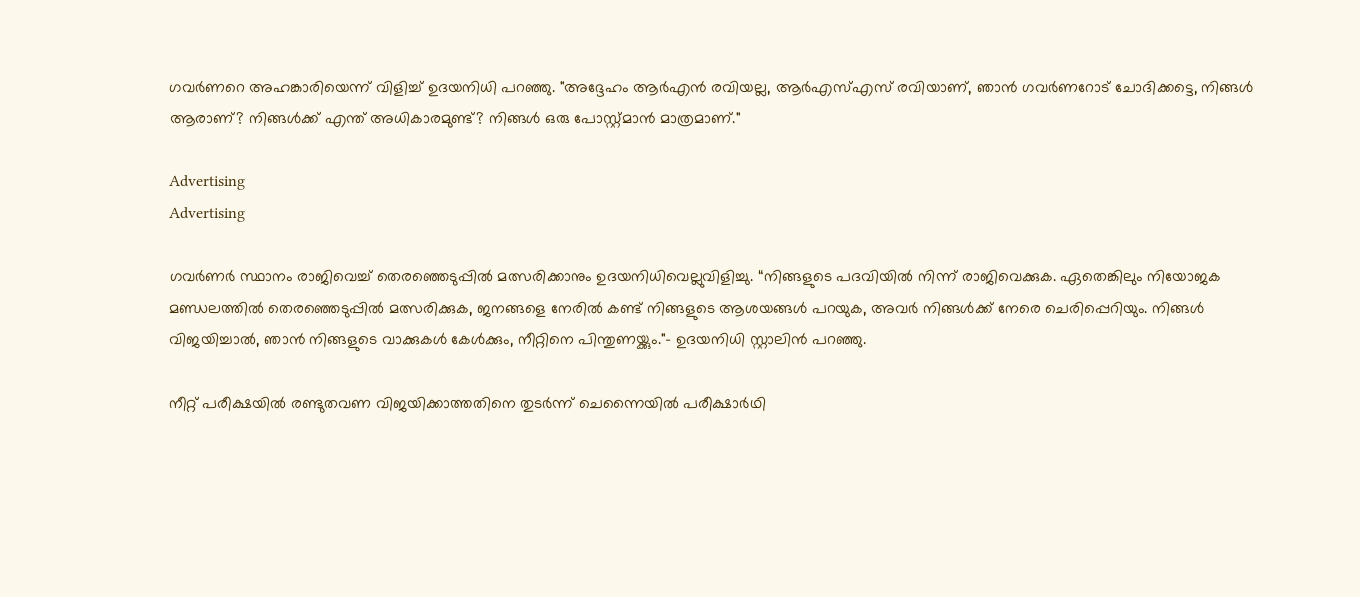ഗവർണറെ അഹങ്കാരിയെന്ന് വിളിച്ച് ഉദയനിധി പറഞ്ഞു. "അദ്ദേഹം ആർഎൻ രവിയല്ല, ആർഎസ്എസ് രവിയാണ്, ഞാൻ ഗവർണറോട് ചോദിക്കട്ടെ, നിങ്ങൾ ആരാണ്? നിങ്ങൾക്ക് എന്ത് അധികാരമുണ്ട്? നിങ്ങൾ ഒരു പോസ്റ്റ്മാൻ മാത്രമാണ്."

Advertising
Advertising

ഗവർണർ സ്ഥാനം രാജിവെച്ച് തെരഞ്ഞെടുപ്പിൽ മത്സരിക്കാനും ഉദയനിധിവെല്ലുവിളിച്ചു. “നിങ്ങളുടെ പദവിയിൽ നിന്ന് രാജിവെക്കുക. ഏതെങ്കിലും നിയോജക മണ്ഡലത്തിൽ തെരഞ്ഞെടുപ്പിൽ മത്സരിക്കുക, ജനങ്ങളെ നേരിൽ കണ്ട് നിങ്ങളുടെ ആശയങ്ങൾ പറയുക, അവർ നിങ്ങൾക്ക് നേരെ ചെരിപ്പെറിയും. നിങ്ങൾ വിജയിച്ചാൽ, ഞാൻ നിങ്ങളുടെ വാക്കുകൾ കേൾക്കും, നീറ്റിനെ പിന്തുണയ്ക്കും."- ഉദയനിധി സ്റ്റാലിൻ പറഞ്ഞു.

നീറ്റ് പരീക്ഷയിൽ രണ്ടുതവണ വിജയിക്കാത്തതിനെ തുടർന്ന് ചെന്നൈയിൽ പരീക്ഷാർഥി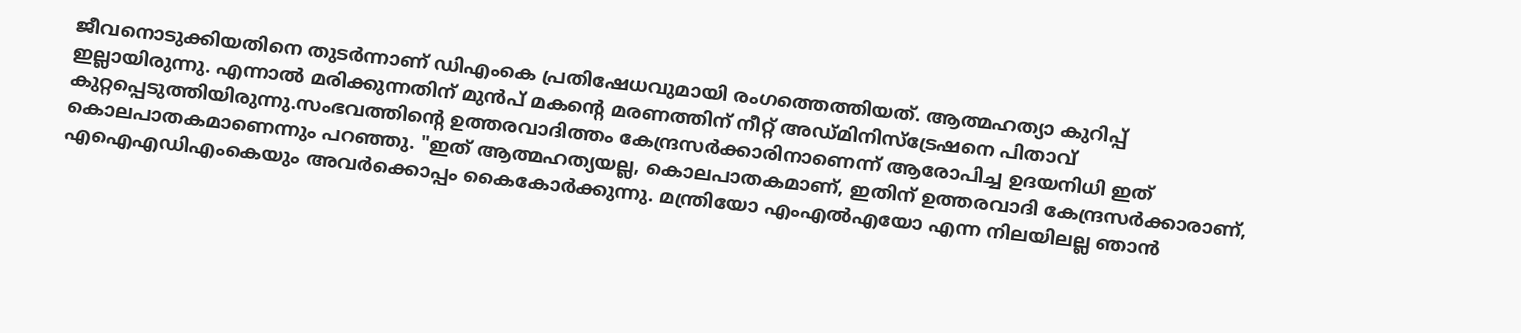ജീവനൊടുക്കിയതിനെ തുടർന്നാണ് ഡിഎംകെ പ്രതിഷേധവുമായി രംഗത്തെത്തിയത്. ആത്മഹത്യാ കുറിപ്പ് ഇല്ലായിരുന്നു. എന്നാൽ മരിക്കുന്നതിന് മുൻപ് മകന്‍റെ മരണത്തിന് നീറ്റ് അഡ്മിനിസ്ട്രേഷനെ പിതാവ് കുറ്റപ്പെടുത്തിയിരുന്നു.സംഭവത്തിന്‍റെ ഉത്തരവാദിത്തം കേന്ദ്രസര്‍ക്കാരിനാണെന്ന് ആരോപിച്ച ഉദയനിധി ഇത് കൊലപാതകമാണെന്നും പറഞ്ഞു. "ഇത് ആത്മഹത്യയല്ല, കൊലപാതകമാണ്, ഇതിന് ഉത്തരവാദി കേന്ദ്രസർക്കാരാണ്, എഐഎഡിഎംകെയും അവർക്കൊപ്പം കൈകോർക്കുന്നു. മന്ത്രിയോ എംഎൽഎയോ എന്ന നിലയിലല്ല ഞാൻ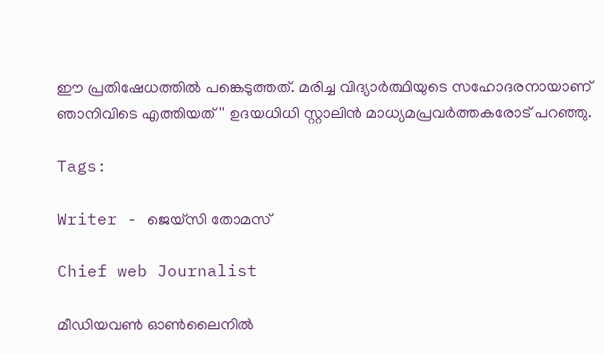ഈ പ്രതിഷേധത്തിൽ പങ്കെടുത്തത്. മരിച്ച വിദ്യാർത്ഥിയുടെ സഹോദരനായാണ് ഞാനിവിടെ എത്തിയത്'' ഉദയധിധി സ്റ്റാലിന്‍ മാധ്യമപ്രവര്‍ത്തകരോട് പറഞ്ഞു.

Tags:

Writer - ജെയ്സി തോമസ്

Chief web Journalist

മീഡിയവൺ ഓൺലൈനിൽ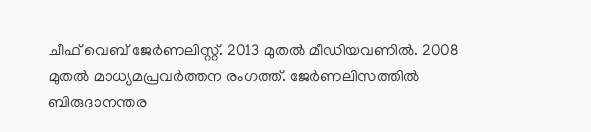ചീഫ് വെബ് ജേർണലിസ്റ്റ്. 2013 മുതൽ മീഡിയവണിൽ. 2008 മുതൽ മാധ്യമപ്രവർത്തന രംഗത്ത്. ജേർണലിസത്തിൽ ബിരുദാനന്തര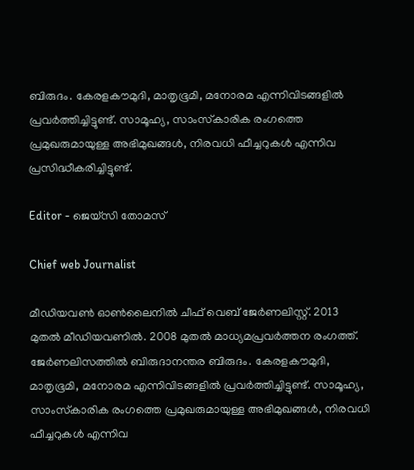ബിരുദം. കേരളകൗമുദി, മാതൃഭൂമി, മനോരമ എന്നിവിടങ്ങളിൽ പ്രവർത്തിച്ചിട്ടുണ്ട്. സാമൂഹ്യ, സാംസ്‌കാരിക രംഗത്തെ പ്രമുഖരുമായുള്ള അഭിമുഖങ്ങൾ, നിരവധി ഫീച്ചറുകൾ എന്നിവ പ്രസിദ്ധീകരിച്ചിട്ടുണ്ട്.

Editor - ജെയ്സി തോമസ്

Chief web Journalist

മീഡിയവൺ ഓൺലൈനിൽ ചീഫ് വെബ് ജേർണലിസ്റ്റ്. 2013 മുതൽ മീഡിയവണിൽ. 2008 മുതൽ മാധ്യമപ്രവർത്തന രംഗത്ത്. ജേർണലിസത്തിൽ ബിരുദാനന്തര ബിരുദം. കേരളകൗമുദി, മാതൃഭൂമി, മനോരമ എന്നിവിടങ്ങളിൽ പ്രവർത്തിച്ചിട്ടുണ്ട്. സാമൂഹ്യ, സാംസ്‌കാരിക രംഗത്തെ പ്രമുഖരുമായുള്ള അഭിമുഖങ്ങൾ, നിരവധി ഫീച്ചറുകൾ എന്നിവ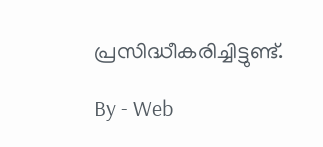പ്രസിദ്ധീകരിച്ചിട്ടുണ്ട്.

By - Web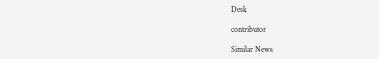Desk

contributor

Similar News